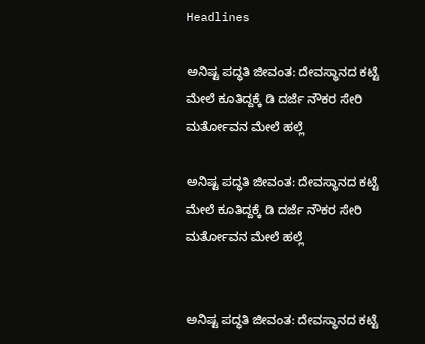Headlines

ಅನಿಷ್ಟ ಪದ್ಧತಿ ಜೀವಂತ: ದೇವಸ್ಥಾನದ ಕಟ್ಟೆ ಮೇಲೆ ಕೂತಿದ್ದಕ್ಕೆ ಡಿ ದರ್ಜೆ ನೌಕರ ಸೇರಿ ಮರ್ತೋವನ ಮೇಲೆ ಹಲ್ಲೆ

ಅನಿಷ್ಟ ಪದ್ಧತಿ ಜೀವಂತ: ದೇವಸ್ಥಾನದ ಕಟ್ಟೆ ಮೇಲೆ ಕೂತಿದ್ದಕ್ಕೆ ಡಿ ದರ್ಜೆ ನೌಕರ ಸೇರಿ ಮರ್ತೋವನ ಮೇಲೆ ಹಲ್ಲೆ


ಅನಿಷ್ಟ ಪದ್ಧತಿ ಜೀವಂತ: ದೇವಸ್ಥಾನದ ಕಟ್ಟೆ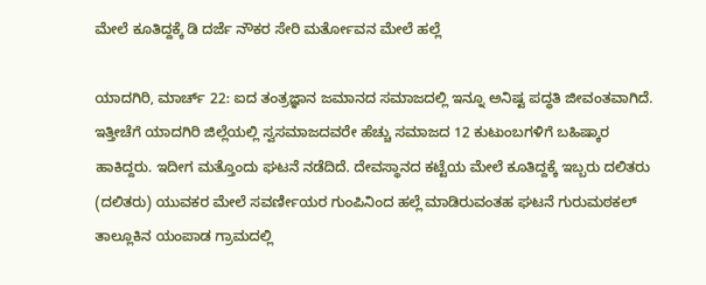ಮೇಲೆ ಕೂತಿದ್ದಕ್ಕೆ ಡಿ ದರ್ಜೆ ನೌಕರ ಸೇರಿ ಮರ್ತೋವನ ಮೇಲೆ ಹಲ್ಲೆ

ಯಾದಗಿರಿ, ಮಾರ್ಚ್ 22: ಐದ ತಂತ್ರಜ್ಞಾನ ಜಮಾನದ ಸಮಾಜದಲ್ಲಿ ಇನ್ನೂ ಅನಿಷ್ಟ ಪದ್ಧತಿ ಜೀವಂತವಾಗಿದೆ. ಇತ್ತೀಚೆಗೆ ಯಾದಗಿರಿ ಜಿಲ್ಲೆಯಲ್ಲಿ ಸ್ವಸಮಾಜದವರೇ ಹೆಚ್ಚು ಸಮಾಜದ 12 ಕುಟುಂಬಗಳಿಗೆ ಬಹಿಷ್ಕಾರ ಹಾಕಿದ್ದರು. ಇದೀಗ ಮತ್ತೊಂದು ಘಟನೆ ನಡೆದಿದೆ. ದೇವಸ್ಥಾನದ ಕಟ್ಟೆಯ ಮೇಲೆ ಕೂತಿದ್ದಕ್ಕೆ ಇಬ್ಬರು ದಲಿತರು (ದಲಿತರು) ಯುವಕರ ಮೇಲೆ ಸವರ್ಣೀಯರ ಗುಂಪಿನಿಂದ ಹಲ್ಲೆ ಮಾಡಿರುವಂತಹ ಘಟನೆ ಗುರುಮಠಕಲ್ ತಾಲ್ಲೂಕಿನ ಯಂಪಾಡ ಗ್ರಾಮದಲ್ಲಿ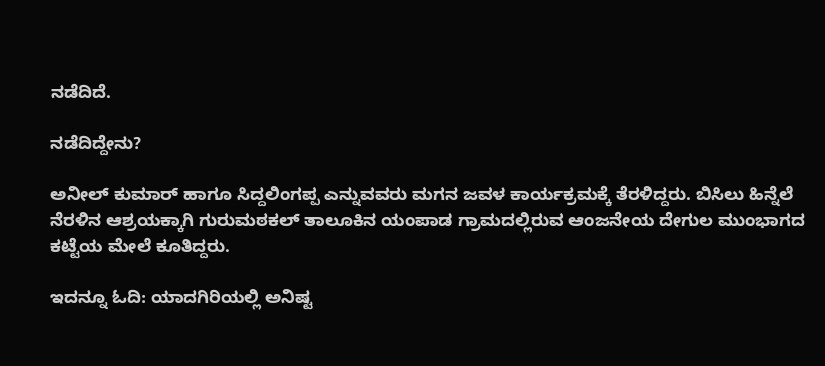ನಡೆದಿದೆ.

ನಡೆದಿದ್ದೇನು?

ಅನೀಲ್ ಕುಮಾರ್ ಹಾಗೂ ಸಿದ್ದಲಿಂಗಪ್ಪ ಎನ್ನುವವರು ಮಗನ ಜವಳ ಕಾರ್ಯಕ್ರಮಕ್ಕೆ ತೆರಳಿದ್ದರು. ಬಿಸಿಲು ಹಿನ್ನೆಲೆ ನೆರಳಿನ ಆಶ್ರಯಕ್ಕಾಗಿ ಗುರುಮಠಕಲ್ ತಾಲೂಕಿನ ಯಂಪಾಡ ಗ್ರಾಮದಲ್ಲಿರುವ ಆಂಜನೇಯ ದೇಗುಲ ಮುಂಭಾಗದ ಕಟ್ಟೆಯ ಮೇಲೆ ಕೂತಿದ್ದರು.

ಇದನ್ನೂ ಓದಿ: ಯಾದಗಿರಿಯಲ್ಲಿ ಅನಿಷ್ಟ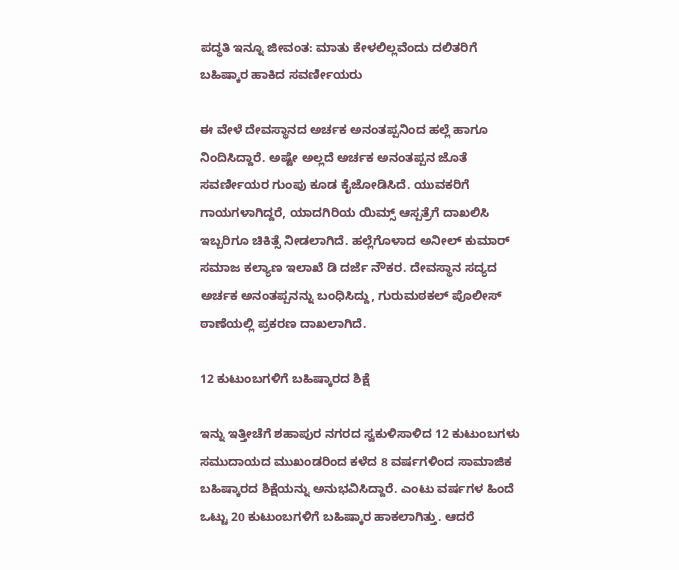ಪದ್ಧತಿ ಇನ್ನೂ ಜೀವಂತ: ಮಾತು ಕೇಳಲಿಲ್ಲವೆಂದು ದಲಿತರಿಗೆ ಬಹಿಷ್ಕಾರ ಹಾಕಿದ ಸವರ್ಣೀಯರು

ಈ ವೇಳೆ ದೇವಸ್ಥಾನದ ಅರ್ಚಕ ಅನಂತಪ್ಪನಿಂದ ಹಲ್ಲೆ ಹಾಗೂ ನಿಂದಿಸಿದ್ದಾರೆ. ಅಷ್ಟೇ ಅಲ್ಲದೆ ಅರ್ಚಕ ಅನಂತಪ್ಪನ ಜೊತೆ ಸವರ್ಣೀಯರ ಗುಂಪು ಕೂಡ ಕೈಜೋಡಿಸಿದೆ. ಯುವಕರಿಗೆ ಗಾಯಗಳಾಗಿದ್ದರೆ, ಯಾದಗಿರಿಯ ಯಿಮ್ಸ್ ಆಸ್ಪತ್ರೆಗೆ ದಾಖಲಿಸಿ ಇಬ್ಬರಿಗೂ ಚಿಕಿತ್ಸೆ ನೀಡಲಾಗಿದೆ. ಹಲ್ಲೆಗೊಳಾದ ಅನೀಲ್ ಕುಮಾರ್ ಸಮಾಜ ಕಲ್ಯಾಣ ಇಲಾಖೆ ಡಿ ದರ್ಜೆ ನೌಕರ. ದೇವಸ್ಥಾನ ಸದ್ಯದ ಅರ್ಚಕ ಅನಂತಪ್ಪನನ್ನು ಬಂಧಿಸಿದ್ದು, ಗುರುಮಠಕಲ್ ಪೊಲೀಸ್ ಠಾಣೆಯಲ್ಲಿ ಪ್ರಕರಣ ದಾಖಲಾಗಿದೆ.

12 ಕುಟುಂಬಗಳಿಗೆ ಬಹಿಷ್ಕಾರದ ಶಿಕ್ಷೆ

ಇನ್ನು ಇತ್ತೀಚೆಗೆ ಶಹಾಪುರ ನಗರದ ಸ್ವಕುಳಿಸಾಳಿದ 12 ಕುಟುಂಬಗಳು ಸಮುದಾಯದ ಮುಖಂಡರಿಂದ ಕಳೆದ 8 ವರ್ಷಗಳಿಂದ ಸಾಮಾಜಿಕ ಬಹಿಷ್ಕಾರದ ಶಿಕ್ಷೆಯನ್ನು ಅನುಭವಿಸಿದ್ದಾರೆ. ಎಂಟು ವರ್ಷಗಳ ಹಿಂದೆ ಒಟ್ಟು 20 ಕುಟುಂಬಗಳಿಗೆ ಬಹಿಷ್ಕಾರ ಹಾಕಲಾಗಿತ್ತು. ಆದರೆ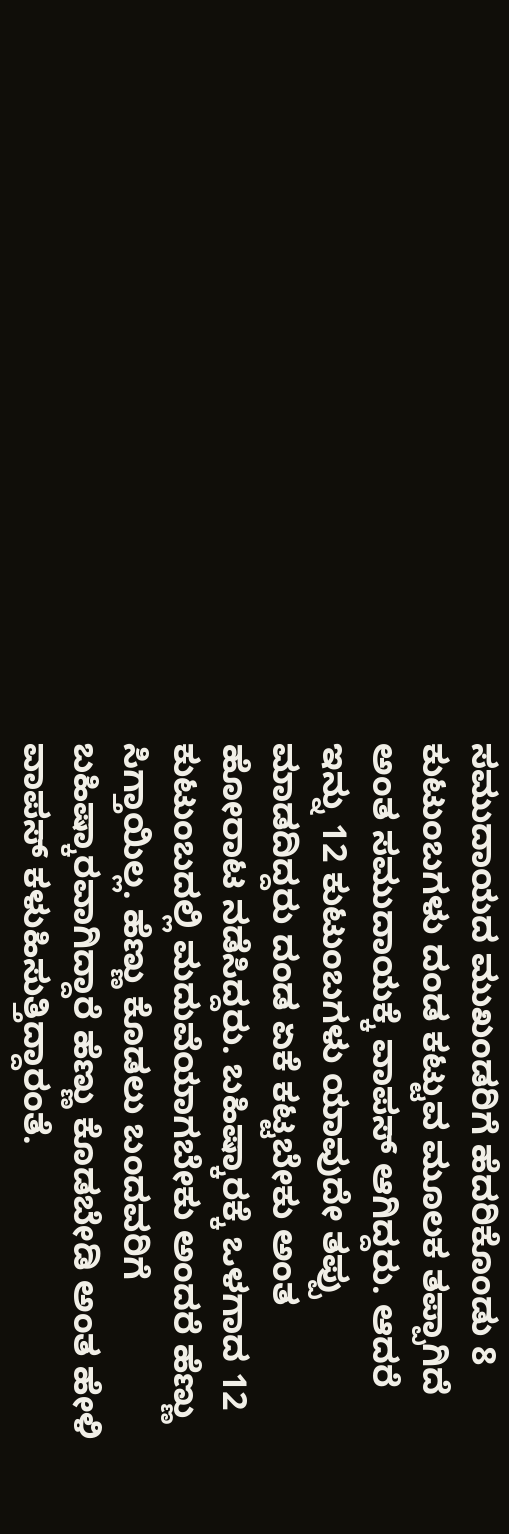ಸಮುದಾಯದ ಮುಖಂಡರಿಗೆ ಹೆದರಿಕೊಂಡು 8 ಕುಟುಂಬಗಳು ದಂಡ ಕಟ್ಟುವ ಮೂಲಕ ತಪ್ಪಾಗಿದೆ ಅಂತ ಸಮುದಾಯಕ್ಕೆ ವಾಪಸ್ ಆಗಿದ್ದರು. ಆದರೆ ಇನ್ನು 12 ಕುಟುಂಬಗಳು ಯಾವುದೇ ತಪ್ಪು ಮಾಡದಿದ್ದರು ದಂಡ ಏಕೆ ಕಟ್ಟಬೇಕು ಅಂತ ಹೋರಾಟ ನಡೆಸಿದ್ದರು. ಬಹಿಷ್ಕಾರಕ್ಕೆ ಒಳಗಾದ 12 ಕುಟುಂಬದಲ್ಲಿ ಮದುವೆಯಾಗಬೇಕು ಅಂದರೆ ಹೆಣ್ಣು ಸಿಗ್ತಾಯಿಲ್ಲ. ಹೆಣ್ಣು ಕೊಡಲು ಬಂದವರಿಗೆ ಬಹಿಷ್ಕಾರವಾಗಿದ್ದಾರೆ ಹೆಣ್ಣು ಕೊಡಬೇಡಿ ಅಂತ ಹೇಳಿ ವಾಪಸ್ ಕಳುಹಿಸುತ್ತಿದ್ದಾರಂತೆ.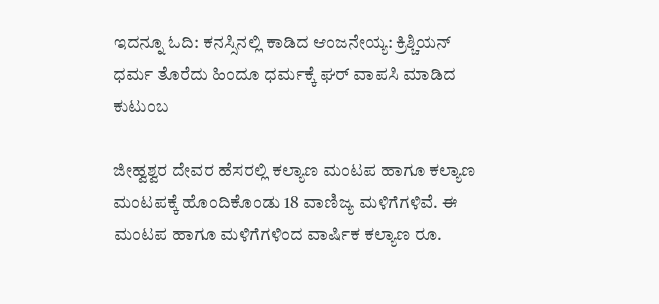ಇದನ್ನೂ ಓದಿ: ಕನಸ್ಸಿನಲ್ಲಿ ಕಾಡಿದ ಆಂಜನೇಯ್ಯ: ಕ್ರಿಶ್ಚಿಯನ್ ಧರ್ಮ ತೊರೆದು ಹಿಂದೂ ಧರ್ಮಕ್ಕೆ ಘರ್ ವಾಪಸಿ ಮಾಡಿದ ಕುಟುಂಬ

ಜೀಹ್ವಶ್ವರ ದೇವರ ಹೆಸರಲ್ಲಿ ಕಲ್ಯಾಣ ಮಂಟಪ ಹಾಗೂ ಕಲ್ಯಾಣ ಮಂಟಪಕ್ಕೆ ಹೊಂದಿಕೊಂಡು 18 ವಾಣಿಜ್ಯ ಮಳಿಗೆಗಳಿವೆ. ಈ ಮಂಟಪ ಹಾಗೂ ಮಳಿಗೆಗಳಿಂದ ವಾರ್ಷಿಕ ಕಲ್ಯಾಣ ರೂ.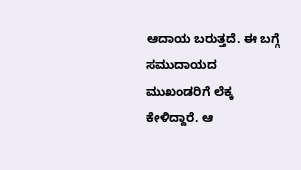ಆದಾಯ ಬರುತ್ತದೆ. ಈ ಬಗ್ಗೆ ಸಮುದಾಯದ ಮುಖಂಡರಿಗೆ ಲೆಕ್ಕ ಕೇಳಿದ್ದಾರೆ. ಆ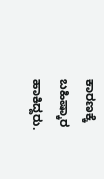ಕಾರಣಕ್ಕೆ ಬಹಿಷ್ಕಾರ ಹಾಕಿದ್ದರು.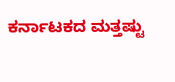ಕರ್ನಾಟಕದ ಮತ್ತಷ್ಟು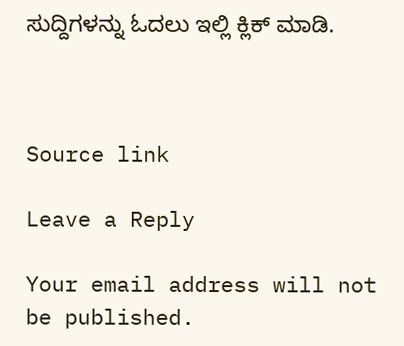ಸುದ್ದಿಗಳನ್ನು ಓದಲು ಇಲ್ಲಿ ಕ್ಲಿಕ್ ಮಾಡಿ.



Source link

Leave a Reply

Your email address will not be published.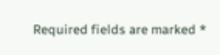Required fields are marked *